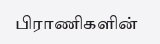பிராணிகளின்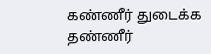கண்ணீர் துடைக்க தண்ணீர்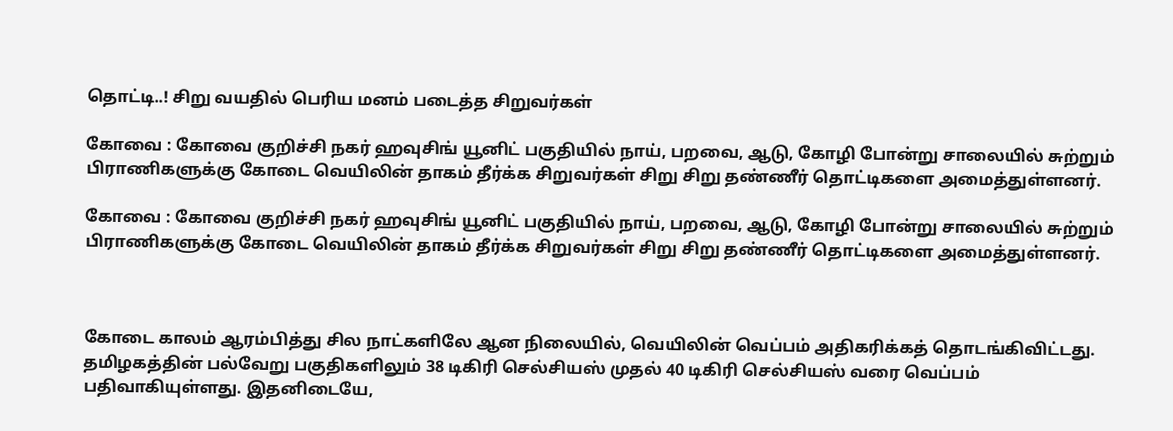தொட்டி..! சிறு வயதில் பெரிய மனம் படைத்த சிறுவர்கள்

கோவை : கோவை குறிச்சி நகர் ஹவுசிங் யூனிட் பகுதியில் நாய், பறவை, ஆடு, கோழி போன்று சாலையில் சுற்றும் பிராணிகளுக்கு கோடை வெயிலின் தாகம் தீர்க்க சிறுவர்கள் சிறு சிறு தண்ணீர் தொட்டிகளை அமைத்துள்ளனர்.

கோவை : கோவை குறிச்சி நகர் ஹவுசிங் யூனிட் பகுதியில் நாய், பறவை, ஆடு, கோழி போன்று சாலையில் சுற்றும் பிராணிகளுக்கு கோடை வெயிலின் தாகம் தீர்க்க சிறுவர்கள் சிறு சிறு தண்ணீர் தொட்டிகளை அமைத்துள்ளனர்.



கோடை காலம் ஆரம்பித்து சில நாட்களிலே ஆன நிலையில், வெயிலின் வெப்பம் அதிகரிக்கத் தொடங்கிவிட்டது. தமிழகத்தின் பல்வேறு பகுதிகளிலும் 38 டிகிரி செல்சியஸ் முதல் 40 டிகிரி செல்சியஸ் வரை வெப்பம் பதிவாகியுள்ளது. இதனிடையே,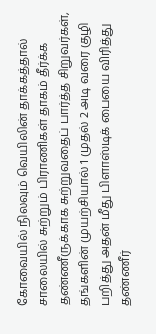கோவையில் நிலவும் வெயிலின் தாக்கத்தால் சாலையில் சுற்றும் பிராணிகள் தாகம் தீர்க்க தண்ணீருக்காக சுற்றுவதைப் பார்த்த சிறுவர்கள், தங்களின் முயற்சியால் 1 முதல் 2 அடி வரை குழி பறித்து அதன் மீது பிளாஸ்டிக் பையை விரித்து தண்ணீர்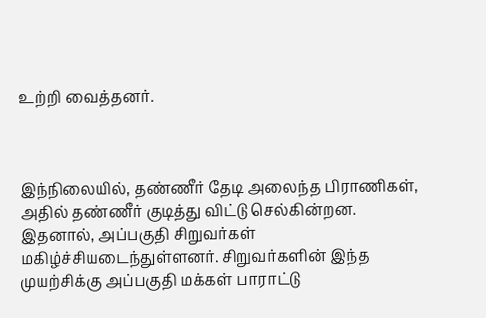உற்றி வைத்தனர்.



இந்நிலையில், தண்ணீர் தேடி அலைந்த பிராணிகள், அதில் தண்ணீர் குடித்து விட்டு செல்கின்றன. இதனால், அப்பகுதி சிறுவர்கள் மகிழ்ச்சியடைந்துள்ளனர். சிறுவர்களின் இந்த முயற்சிக்கு அப்பகுதி மக்கள் பாராட்டு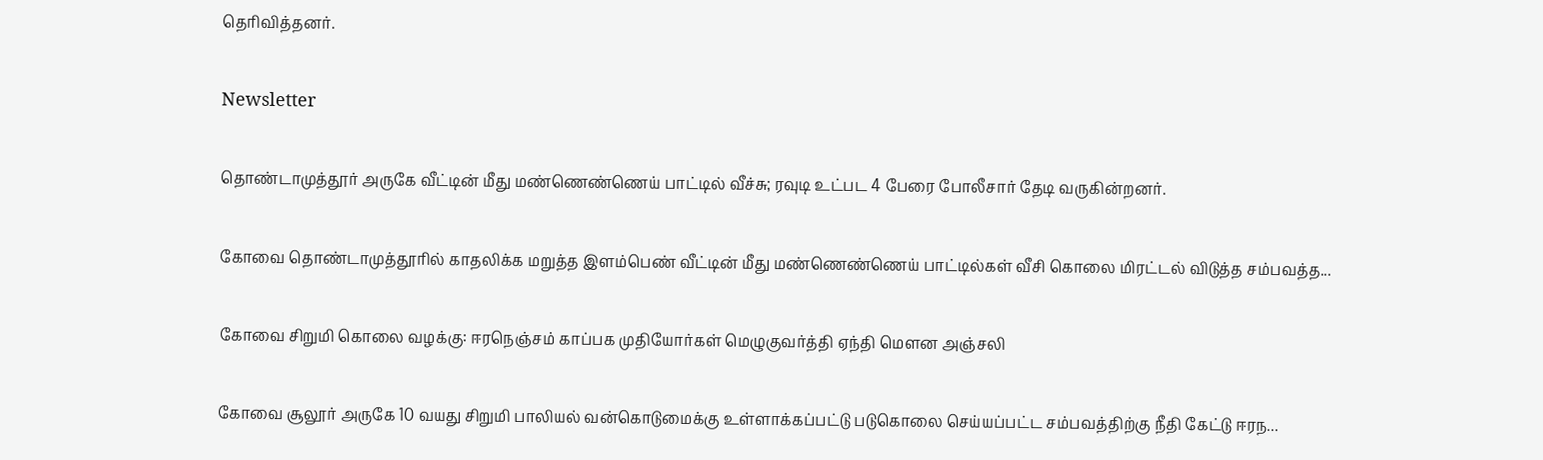தெரிவித்தனர்.

Newsletter

தொண்டாமுத்தூர் அருகே வீட்டின் மீது மண்ணெண்ணெய் பாட்டில் வீச்சு; ரவுடி உட்பட 4 பேரை போலீசார் தேடி வருகின்றனர்.

கோவை தொண்டாமுத்தூரில் காதலிக்க மறுத்த இளம்பெண் வீட்டின் மீது மண்ணெண்ணெய் பாட்டில்கள் வீசி கொலை மிரட்டல் விடுத்த சம்பவத்த...

கோவை சிறுமி கொலை வழக்கு: ஈரநெஞ்சம் காப்பக முதியோர்கள் மெழுகுவர்த்தி ஏந்தி மௌன அஞ்சலி

கோவை சூலூர் அருகே 10 வயது சிறுமி பாலியல் வன்கொடுமைக்கு உள்ளாக்கப்பட்டு படுகொலை செய்யப்பட்ட சம்பவத்திற்கு நீதி கேட்டு ஈரந...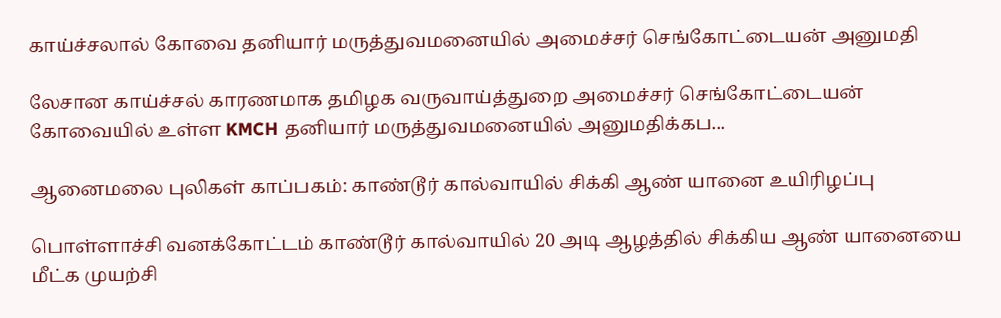காய்ச்சலால் கோவை தனியார் மருத்துவமனையில் அமைச்சர் செங்கோட்டையன் அனுமதி

லேசான காய்ச்சல் காரணமாக தமிழக வருவாய்த்துறை அமைச்சர் செங்கோட்டையன் கோவையில் உள்ள KMCH தனியார் மருத்துவமனையில் அனுமதிக்கப...

ஆனைமலை புலிகள் காப்பகம்: காண்டூர் கால்வாயில் சிக்கி ஆண் யானை உயிரிழப்பு

பொள்ளாச்சி வனக்கோட்டம் காண்டூர் கால்வாயில் 20 அடி ஆழத்தில் சிக்கிய ஆண் யானையை மீட்க முயற்சி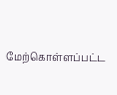மேற்கொள்ளப்பட்ட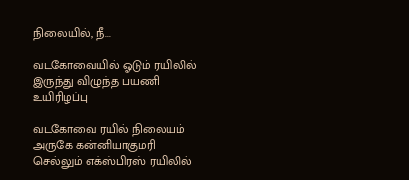நிலையில், நீ...

வடகோவையில் ஓடும் ரயிலில் இருந்து விழுந்த பயணி உயிரிழப்பு

வடகோவை ரயில் நிலையம் அருகே கன்னியாகுமரி செல்லும் எக்ஸ்பிரஸ் ரயிலில்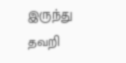இருந்து தவறி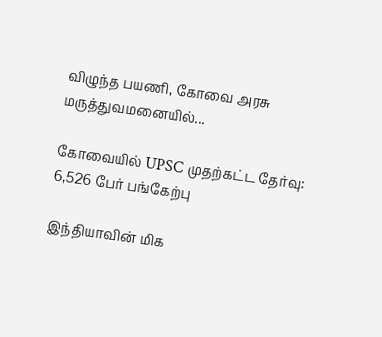விழுந்த பயணி, கோவை அரசு மருத்துவமனையில்...

கோவையில் UPSC முதற்கட்ட தேர்வு: 6,526 பேர் பங்கேற்பு

இந்தியாவின் மிக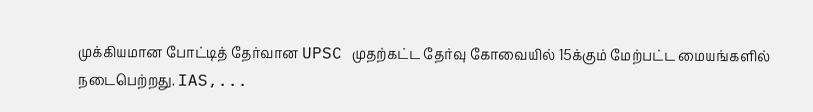முக்கியமான போட்டித் தேர்வான UPSC முதற்கட்ட தேர்வு கோவையில் 15க்கும் மேற்பட்ட மையங்களில் நடைபெற்றது. IAS,...